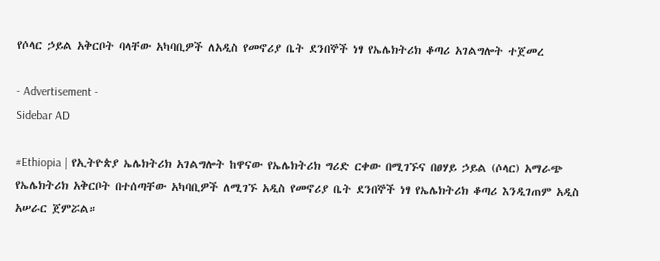የሶላር ኃይል አቅርቦት ባላቸው አካባቢዎች ለአዲስ የመኖሪያ ቤት ደንበኞች ነፃ የኤሌክትሪክ ቆጣሪ አገልግሎት ተጀመረ

- Advertisement -
Sidebar AD

#Ethiopia | የኢትዮጵያ ኤሌክትሪክ አገልግሎት ከዋናው የኤሌክትሪክ ግሪድ ርቀው በሚገኙና በፀሃይ ኃይል (ሶላር) አማራጭ የኤሌክትሪክ አቅርቦት በተሰጣቸው አካባቢዎች ለሚገኙ አዲስ የመኖሪያ ቤት ደንበኞች ነፃ የኤሌክትሪክ ቆጣሪ እንዲገጠም አዲስ አሠራር ጀምሯል።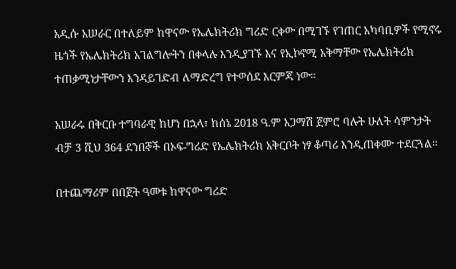አዲሱ አሠራር በተለይም ከዋናው የኤሌክትሪክ ግሪድ ርቀው በሚገኙ የገጠር አካባቢዎች የሚኖሩ ዜጎች የኤሌክትሪክ አገልግሎትን በቀላሉ እንዲያገኙ እና የኢኮኖሚ አቅማቸው የኤሌክትሪክ ተጠቃሚነታቸውን እንዳይገድብ ለማድረግ የተወሰደ እርምጃ ነው።

አሠራሩ በቅርቡ ተግባራዊ ከሆነ በኋላ፣ ከሰኔ 2018 ዓ.ም አጋማሽ ጀምሮ ባሉት ሁለት ሳምንታት ብቻ 3 ሺህ 364 ደንበኞች በኦፍ-ግሪድ የኤሌክትሪክ አቅርቦት ነፃ ቆጣሪ እንዲጠቀሙ ተደርጓል።

በተጨማሪም በበጀት ዓመቱ ከዋናው ግሪድ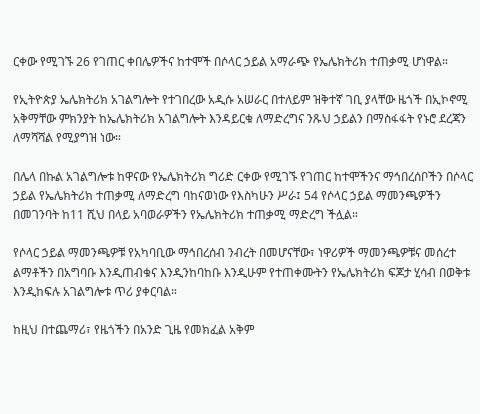ርቀው የሚገኙ 26 የገጠር ቀበሌዎችና ከተሞች በሶላር ኃይል አማራጭ የኤሌክትሪክ ተጠቃሚ ሆነዋል።

የኢትዮጵያ ኤሌክትሪክ አገልግሎት የተገበረው አዲሱ አሠራር በተለይም ዝቅተኛ ገቢ ያላቸው ዜጎች በኢኮኖሚ አቅማቸው ምክንያት ከኤሌክትሪክ አገልግሎት እንዳይርቁ ለማድረግና ንጹህ ኃይልን በማስፋፋት የኑሮ ደረጃን ለማሻሻል የሚያግዝ ነው።

በሌላ በኩል አገልግሎቱ ከዋናው የኤሌክትሪክ ግሪድ ርቀው የሚገኙ የገጠር ከተሞችንና ማኅበረሰቦችን በሶላር ኃይል የኤሌክትሪክ ተጠቃሚ ለማድረግ ባከናወነው የእስካሁን ሥራ፤ 54 የሶላር ኃይል ማመንጫዎችን በመገንባት ከ11 ሺህ በላይ አባወራዎችን የኤሌክትሪክ ተጠቃሚ ማድረግ ችሏል።

የሶላር ኃይል ማመንጫዎቹ የአካባቢው ማኅበረሰብ ንብረት በመሆናቸው፣ ነዋሪዎች ማመንጫዎቹና መሰረተ ልማቶችን በአግባቡ እንዲጠብቁና እንዲንከባከቡ እንዲሁም የተጠቀሙትን የኤሌክትሪክ ፍጆታ ሂሳብ በወቅቱ እንዲከፍሉ አገልግሎቱ ጥሪ ያቀርባል።

ከዚህ በተጨማሪ፣ የዜጎችን በአንድ ጊዜ የመክፈል አቅም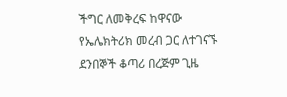ችግር ለመቅረፍ ከዋናው የኤሌክትሪክ መረብ ጋር ለተገናኙ ደንበኞች ቆጣሪ በረጅም ጊዜ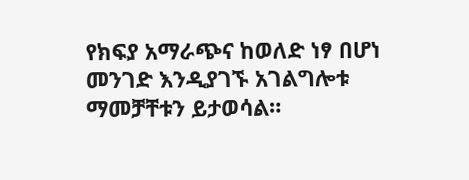የክፍያ አማራጭና ከወለድ ነፃ በሆነ መንገድ እንዲያገኙ አገልግሎቱ ማመቻቸቱን ይታወሳል።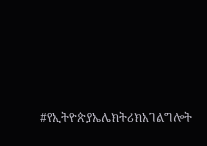#የኢትዮጵያኤሌክትሪክአገልግሎት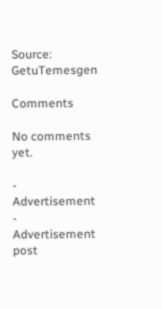Source: GetuTemesgen

Comments

No comments yet.

- Advertisement -
Advertisement post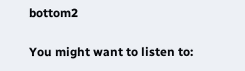bottom2

You might want to listen to: